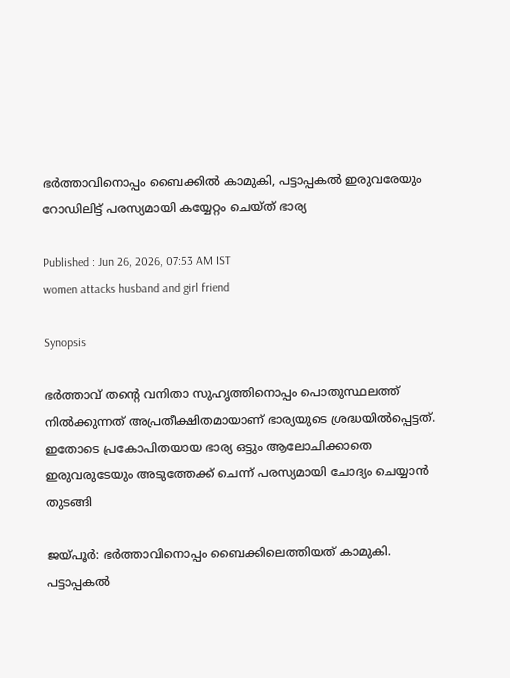ഭർത്താവിനൊപ്പം ബൈക്കിൽ കാമുകി, പട്ടാപ്പകൽ ഇരുവരേയും റോഡിലിട്ട് പരസ്യമായി കയ്യേറ്റം ചെയ്ത് ഭാര്യ

Published : Jun 26, 2026, 07:53 AM IST
women attacks husband and girl friend

Synopsis

ഭർത്താവ് തന്റെ വനിതാ സുഹൃത്തിനൊപ്പം പൊതുസ്ഥലത്ത് നിൽക്കുന്നത് അപ്രതീക്ഷിതമായാണ് ഭാര്യയുടെ ശ്രദ്ധയിൽപ്പെട്ടത്. ഇതോടെ പ്രകോപിതയായ ഭാര്യ ഒട്ടും ആലോചിക്കാതെ ഇരുവരുടേയും അടുത്തേക്ക് ചെന്ന് പരസ്യമായി ചോദ്യം ചെയ്യാൻ തുടങ്ങി

ജയ്പൂർ: ഭർത്താവിനൊപ്പം ബൈക്കിലെത്തിയത് കാമുകി. പട്ടാപ്പകൽ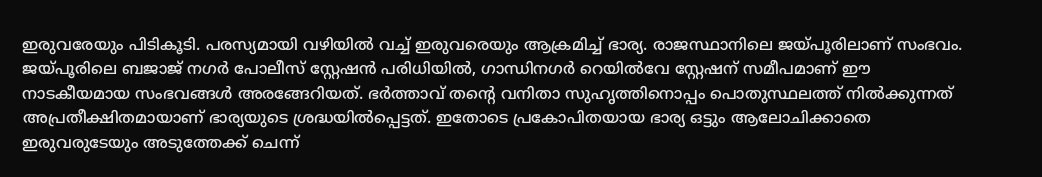ഇരുവരേയും പിടികൂടി. പരസ്യമായി വഴിയിൽ വച്ച് ഇരുവരെയും ആക്രമിച്ച് ഭാര്യ. രാജസ്ഥാനിലെ ജയ്പൂരിലാണ് സംഭവം. ജയ്പൂരിലെ ബജാജ് നഗർ പോലീസ് സ്റ്റേഷൻ പരിധിയിൽ, ഗാന്ധിനഗർ റെയിൽവേ സ്റ്റേഷന് സമീപമാണ് ഈ നാടകീയമായ സംഭവങ്ങൾ അരങ്ങേറിയത്. ഭർത്താവ് തന്റെ വനിതാ സുഹൃത്തിനൊപ്പം പൊതുസ്ഥലത്ത് നിൽക്കുന്നത് അപ്രതീക്ഷിതമായാണ് ഭാര്യയുടെ ശ്രദ്ധയിൽപ്പെട്ടത്. ഇതോടെ പ്രകോപിതയായ ഭാര്യ ഒട്ടും ആലോചിക്കാതെ ഇരുവരുടേയും അടുത്തേക്ക് ചെന്ന്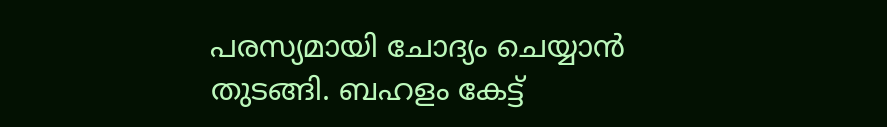പരസ്യമായി ചോദ്യം ചെയ്യാൻ തുടങ്ങി. ബഹളം കേട്ട്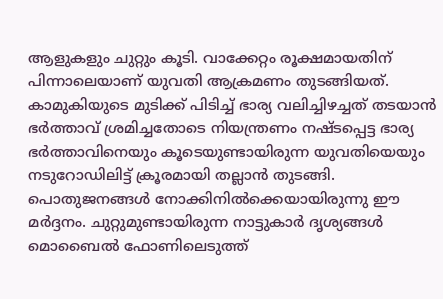ആളുകളും ചുറ്റും കൂടി. വാക്കേറ്റം രൂക്ഷമായതിന് പിന്നാലെയാണ് യുവതി ആക്രമണം തുടങ്ങിയത്. കാമുകിയുടെ മുടിക്ക് പിടിച്ച് ഭാര്യ വലിച്ചിഴച്ചത് തടയാൻ ഭർത്താവ് ശ്രമിച്ചതോടെ നിയന്ത്രണം നഷ്ടപ്പെട്ട ഭാര്യ ഭർത്താവിനെയും കൂടെയുണ്ടായിരുന്ന യുവതിയെയും നടുറോഡിലിട്ട് ക്രൂരമായി തല്ലാൻ തുടങ്ങി. പൊതുജനങ്ങൾ നോക്കിനിൽക്കെയായിരുന്നു ഈ മർദ്ദനം. ചുറ്റുമുണ്ടായിരുന്ന നാട്ടുകാർ ദൃശ്യങ്ങൾ മൊബൈൽ ഫോണിലെടുത്ത്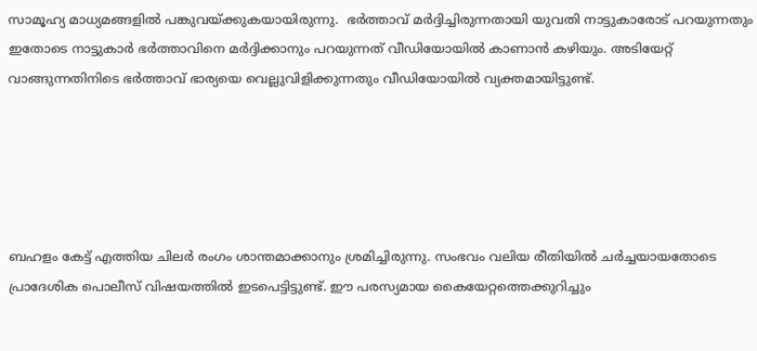സാമൂഹ്യ മാധ്യമങ്ങളിൽ പങ്കുവയ്ക്കുകയായിരുന്നു.  ഭർത്താവ് മർദ്ദിച്ചിരുന്നതായി യുവതി നാട്ടുകാരോട് പറയുന്നതും ഇതോടെ നാട്ടുകാർ ഭർത്താവിനെ മർദ്ദിക്കാനും പറയുന്നത് വീഡിയോയിൽ കാണാൻ കഴിയും. അടിയേറ്റ് വാങ്ങുന്നതിനിടെ ഭർത്താവ് ഭാര്യയെ വെല്ലുവിളിക്കുന്നതും വീഡിയോയിൽ വ്യക്തമായിട്ടുണ്ട്.





ബഹളം കേട്ട് എത്തിയ ചിലർ രംഗം ശാന്തമാക്കാനും ശ്രമിച്ചിരുന്നു. സംഭവം വലിയ രീതിയിൽ ചർച്ചയായതോടെ പ്രാദേശിക പൊലീസ് വിഷയത്തിൽ ഇടപെട്ടിട്ടുണ്ട്. ഈ പരസ്യമായ കൈയേറ്റത്തെക്കുറിച്ചും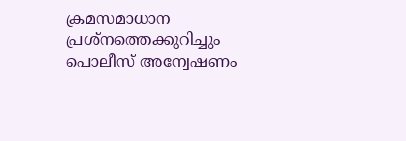ക്രമസമാധാന പ്രശ്നത്തെക്കുറിച്ചും പൊലീസ് അന്വേഷണം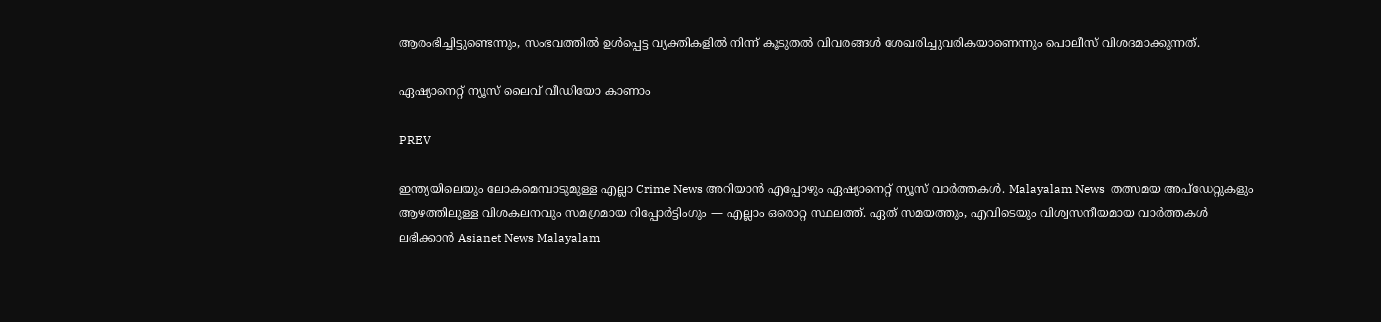ആരംഭിച്ചിട്ടുണ്ടെന്നും, സംഭവത്തിൽ ഉൾപ്പെട്ട വ്യക്തികളിൽ നിന്ന് കൂടുതൽ വിവരങ്ങൾ ശേഖരിച്ചുവരികയാണെന്നും പൊലീസ് വിശദമാക്കുന്നത്.

ഏഷ്യാനെറ്റ് ന്യൂസ് ലൈവ് വീഡിയോ കാണാം

PREV

ഇന്ത്യയിലെയും ലോകമെമ്പാടുമുള്ള എല്ലാ Crime News അറിയാൻ എപ്പോഴും ഏഷ്യാനെറ്റ് ന്യൂസ് വാർത്തകൾ. Malayalam News  തത്സമയ അപ്‌ഡേറ്റുകളും ആഴത്തിലുള്ള വിശകലനവും സമഗ്രമായ റിപ്പോർട്ടിംഗും — എല്ലാം ഒരൊറ്റ സ്ഥലത്ത്. ഏത് സമയത്തും, എവിടെയും വിശ്വസനീയമായ വാർത്തകൾ ലഭിക്കാൻ Asianet News Malayalam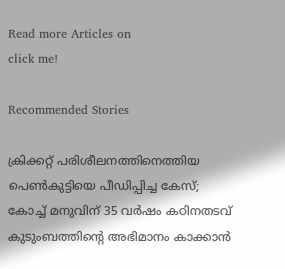Read more Articles on
click me!

Recommended Stories

ക്രിക്കറ്റ് പരിശീലനത്തിനെത്തിയ പെൺകുട്ടിയെ പീഡിപ്പിച്ച കേസ്; കോച്ച് മനുവിന് 35 വർഷം കഠിനതടവ്
കുടുംബത്തിന്റെ അഭിമാനം കാക്കാൻ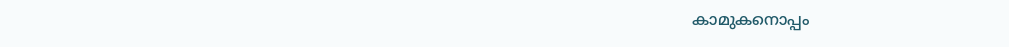കാമുകനൊപ്പം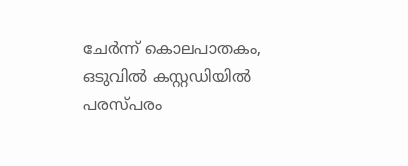ചേർന്ന് കൊലപാതകം, ഒടുവിൽ കസ്റ്റഡിയിൽ പരസ്പരം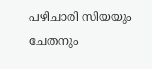പഴിചാരി സിയയും ചേതനും